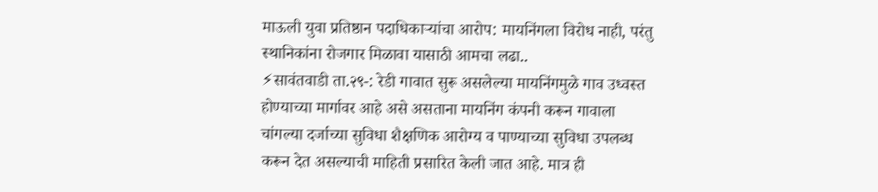माऊली युवा प्रतिष्ठान पदाधिकाऱ्यांचा आरोप: मायनिंगला विरोध नाही, परंतु स्थानिकांना रोजगार मिळावा यासाठी आमचा लढा..
⚡सावंतवाडी ता.२९-: रेडी गावात सुरू असलेल्या मायनिंगमुळे गाव उध्वस्त होण्याच्या मार्गावर आहे असे असताना मायनिंग कंपनी करून गावाला चांगल्या दर्जाच्या सुविधा शैक्षणिक आरोग्य व पाण्याच्या सुविधा उपलब्ध करून देत असल्याची माहिती प्रसारित केली जात आहे. मात्र ही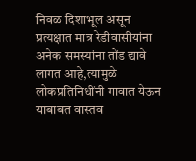निवळ दिशाभूल असून प्रत्यक्षात मात्र रेडीवासीयांना अनेक समस्यांना तोंड द्यावे लागत आहे,त्यामुळे लोकप्रतिनिधींनी गावात येऊन याबाबत वास्तव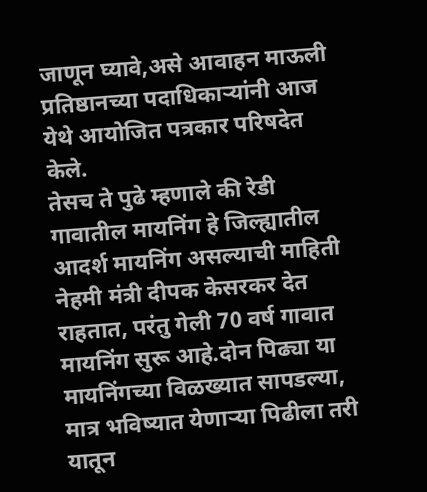जाणून घ्यावे,असे आवाहन माऊली प्रतिष्ठानच्या पदाधिकाऱ्यांनी आज येथे आयोजित पत्रकार परिषदेत केले.
तेसच ते पुढे म्हणाले की रेडी गावातील मायनिंग हे जिल्ह्यातील आदर्श मायनिंग असल्याची माहिती नेहमी मंत्री दीपक केसरकर देत राहतात, परंतु गेली 70 वर्ष गावात मायनिंग सुरू आहे.दोन पिढ्या या मायनिंगच्या विळख्यात सापडल्या, मात्र भविष्यात येणाऱ्या पिढीला तरी यातून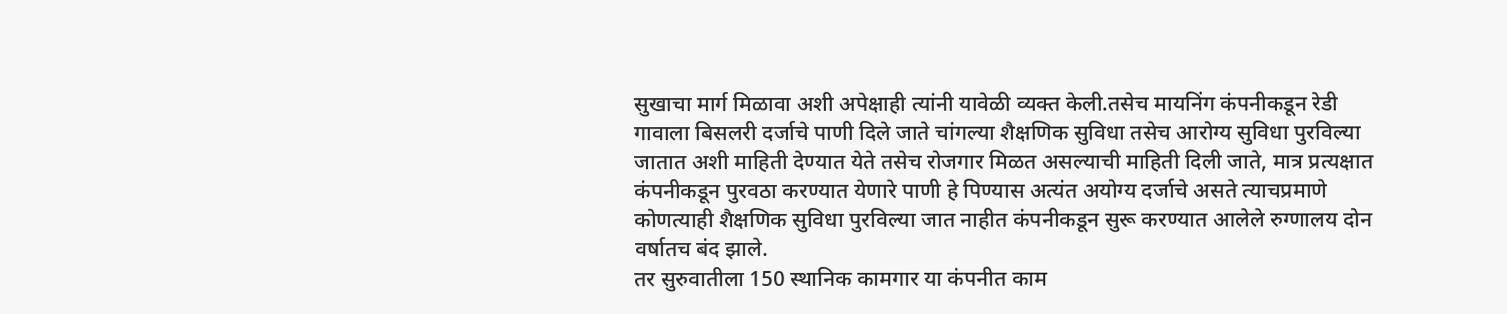सुखाचा मार्ग मिळावा अशी अपेक्षाही त्यांनी यावेळी व्यक्त केली.तसेच मायनिंग कंपनीकडून रेडी गावाला बिसलरी दर्जाचे पाणी दिले जाते चांगल्या शैक्षणिक सुविधा तसेच आरोग्य सुविधा पुरविल्या जातात अशी माहिती देण्यात येते तसेच रोजगार मिळत असल्याची माहिती दिली जाते, मात्र प्रत्यक्षात कंपनीकडून पुरवठा करण्यात येणारे पाणी हे पिण्यास अत्यंत अयोग्य दर्जाचे असते त्याचप्रमाणे कोणत्याही शैक्षणिक सुविधा पुरविल्या जात नाहीत कंपनीकडून सुरू करण्यात आलेले रुग्णालय दोन वर्षातच बंद झाले.
तर सुरुवातीला 150 स्थानिक कामगार या कंपनीत काम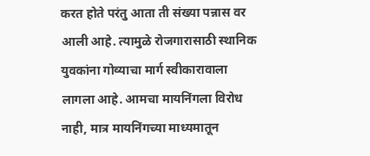करत होते परंतु आता ती संख्या पन्नास वर आली आहे. त्यामुळे रोजगारासाठी स्थानिक युवकांना गोव्याचा मार्ग स्वीकारावाला लागला आहे. आमचा मायनिंगला विरोध नाही, मात्र मायनिंगच्या माध्यमातून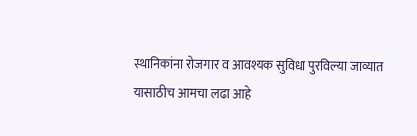स्थानिकांना रोजगार व आवश्यक सुविधा पुरविल्या जाव्यात यासाठीच आमचा लढा आहे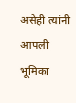असेही त्यांनी आपली भूमिका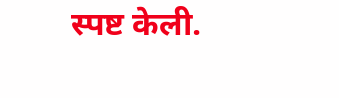स्पष्ट केली.